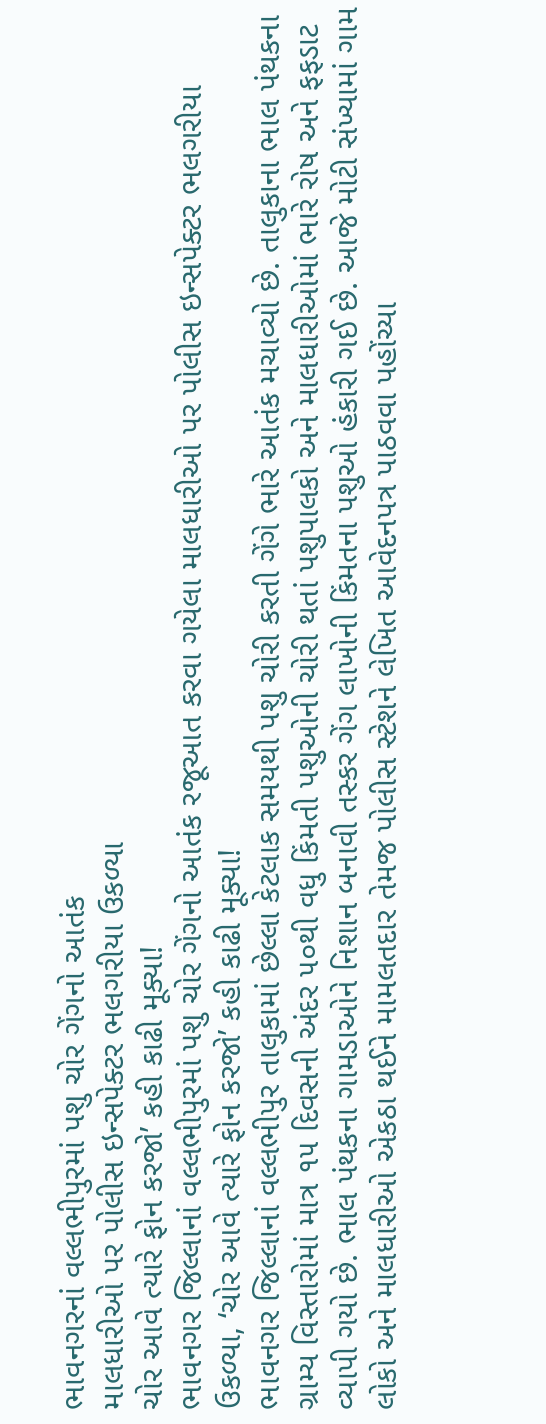ભાવનગરનાં વલ્લભીપુરમાં પશુ ચોર ગેંગનો આતંક
માલધારીઓ પર પોલીસ ઇન્સપેક્ટર ભલગરીયા ઉકળ્યા
ચોર આવે ત્યારે ફોન કરજો’ કહી કાઢી મૂક્યા!
ભાવનગર જિલ્લાનાં વલ્લભીપુરમાં પશુ ચોર ગેંગનો આતંક રજૂઆત કરવા ગયેલા માલધારીઓ પર પોલીસ ઇન્સપેક્ટર ભલગરીયા ઉકળ્યા, ‘ચોર આવે ત્યારે ફોન કરજો’ કહી કાઢી મૂક્યા!
ભાવનગર જિલ્લાનાં વલ્લભીપુર તાલુકામાં છેલ્લા કેટલાક સમયથી પશુ ચોરી કરતી ગેંગે ભારે આતંક મચાવ્યો છે. તાલુકાના ભાલ પંથકના ગ્રામ્ય વિસ્તારોમાં માત્ર ૧૫ દિવસની અંદર ૫૦થી વધુ કિંમતી પશુઓની ચોરી થતાં પશુપાલકો અને માલધારીઓમાં ભારે રોષ અને ફફડાટ વ્યાપી ગયો છે. ભાલ પંથકના ગામડાઓને નિશાન બનાવી તસ્કર ગેંગ લાખોની કિંમતના પશુઓ હંકારી ગઈ છે. આજે મોટી સંખ્યામાં ગામ લોકો અને માલધારીઓ એકઠા થઈને મામલતદાર તેમજ પોલીસ સ્ટેશને લેખિત આવેદનપત્ર પાઠવવા પહોંચ્યા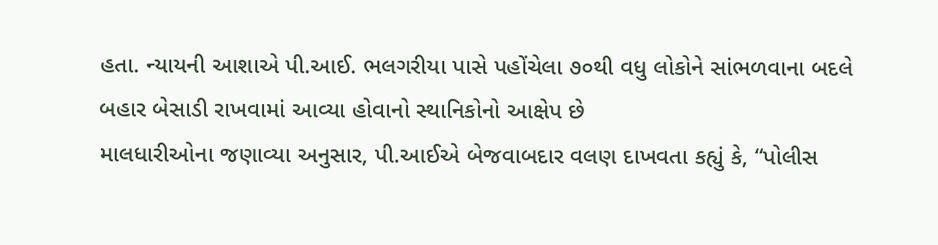હતા. ન્યાયની આશાએ પી.આઈ. ભલગરીયા પાસે પહોંચેલા ૭૦થી વધુ લોકોને સાંભળવાના બદલે બહાર બેસાડી રાખવામાં આવ્યા હોવાનો સ્થાનિકોનો આક્ષેપ છે
માલધારીઓના જણાવ્યા અનુસાર, પી.આઈએ બેજવાબદાર વલણ દાખવતા કહ્યું કે, “પોલીસ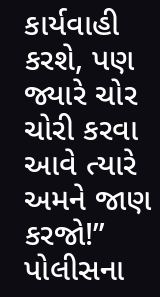કાર્યવાહી કરશે, પણ જ્યારે ચોર ચોરી કરવા આવે ત્યારે અમને જાણ કરજો!” પોલીસના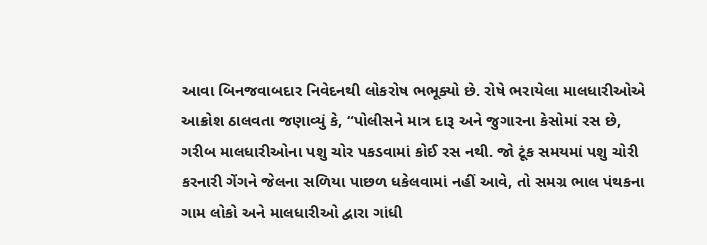આવા બિનજવાબદાર નિવેદનથી લોકરોષ ભભૂક્યો છે. રોષે ભરાયેલા માલધારીઓએ આક્રોશ ઠાલવતા જણાવ્યું કે, “પોલીસને માત્ર દારૂ અને જુગારના કેસોમાં રસ છે, ગરીબ માલધારીઓના પશુ ચોર પકડવામાં કોઈ રસ નથી. જો ટૂંક સમયમાં પશુ ચોરી કરનારી ગેંગને જેલના સળિયા પાછળ ધકેલવામાં નહીં આવે, તો સમગ્ર ભાલ પંથકના ગામ લોકો અને માલધારીઓ દ્વારા ગાંધી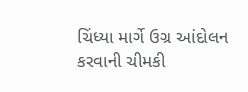ચિંધ્યા માર્ગે ઉગ્ર આંદોલન કરવાની ચીમકી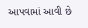આપવામાં આવી છે